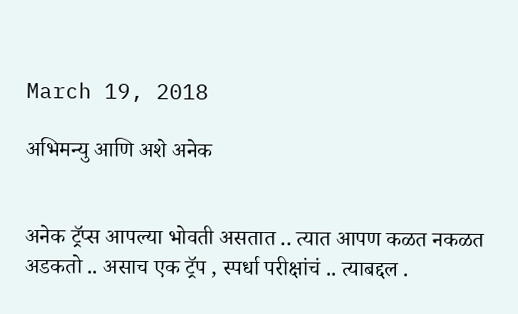March 19, 2018

अभिमन्यु आणि अशे अनेक


अनेक ट्रॅप्स आपल्या भोवती असतात .. त्यात आपण कळत नकळत अडकतो .. असाच एक ट्रॅप , स्पर्धा परीक्षांचं .. त्याबद्दल .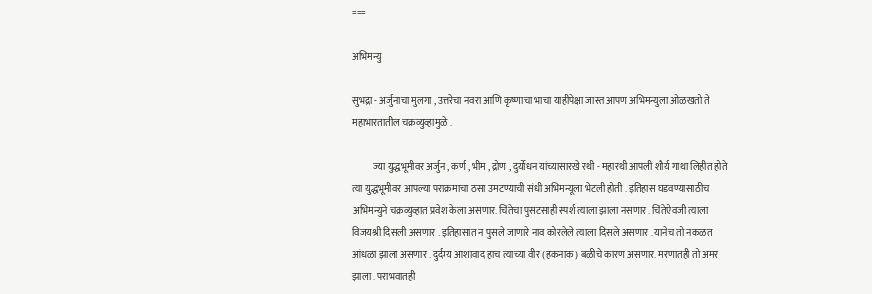===

अभिमन्यु

सुभद्रा - अर्जुनाचा मुलगा , उत्तरेचा नवरा आणि कृष्णाचा भाचा याहीपेक्षा जास्त आपण अभिमन्युला ओळखतो ते महाभारतातील चक्रव्युव्हामुळे .

           ज्या युद्धभूमीवर अर्जुन , कर्ण , भीम , द्रोण , दुर्योधन यांच्यासारखे रथी - महारथी आपली शौर्य गाथा लिहीत होते त्या युद्धभूमीवर आपल्या पराक्रमाचा ठसा उमटण्याची संधी अभिमन्यूला भेटली होती . इतिहास घडवण्यासाठीच अभिमन्युने चक्रव्युव्हात प्रवेश केला असणार. चिंतेचा पुसटसाही स्पर्श त्याला झाला नसणार . चिंतेऐवजी त्याला विजयश्री दिसली असणार . इतिहासात न पुसले जाणारे नाव कोरलेले त्याला दिसले असणार . यानेच तो नकळत आंधळा झाला असणार . दुर्दम्य आशावाद हाच त्याच्या वीर (हकनाक) बळीचे कारण असणार. मरणातही तो अमर झाला . पराभवातही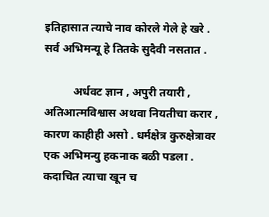इतिहासात त्याचे नाव कोरले गेले हे खरे . सर्व अभिमन्यू हे तितके सुदैवी नसतात .

          अर्धवट ज्ञान , अपुरी तयारी , अतिआत्मविश्वास अथवा नियतीचा करार , कारण काहीही असो . धर्मक्षेत्र कुरुक्षेत्रावर एक अभिमन्यु हकनाक बळी पडला . कदाचित त्याचा खून च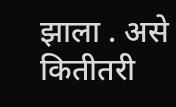झाला . असे कितीतरी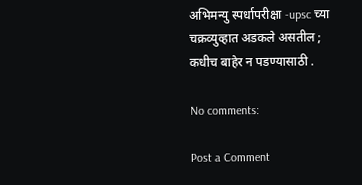अभिमन्यु स्पर्धापरीक्षा -upsc च्या चक्रव्युव्हात अडकले असतील ; कधीच बाहेर न पडण्यासाठी .

No comments:

Post a Comment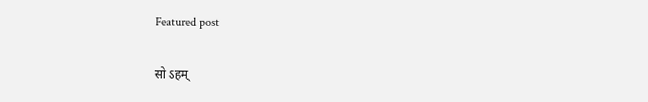Featured post

सो ऽहम्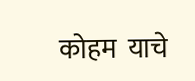कोहम  याचे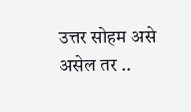उत्तर सोहम असे असेल तर ..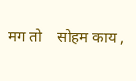मग तो    सोहम काय ,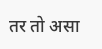तर तो असा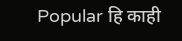Popular हि काही